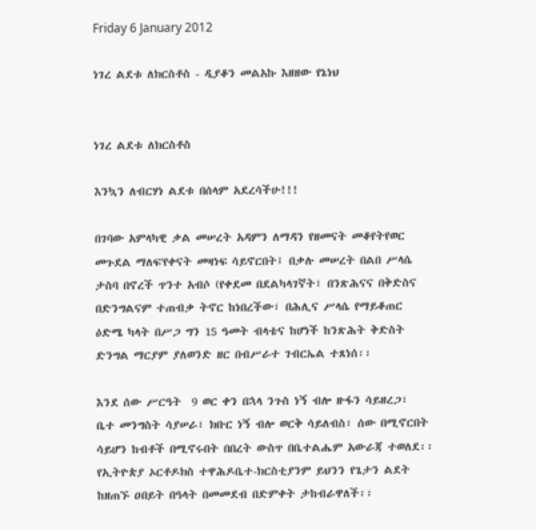Friday 6 January 2012

ነገረ ልደቱ ለክርስቶስ - ዲያቆን መልአኩ እዘዘው የኔነህ


ነገረ ልደቱ ለክርስቶስ

እንኳን ለብርሃነ ልደቱ በሰላም አደረሳችሁ!!!

በገባው አምላካዊ ቃል መሠረት አዳምን ለማዳን የዘመናት መቆየትየወር
መጉደል ማለፍ'የቀናት መዛነፍ ሳይኖርበት፤ በቃሉ መሠረት በልበ ሥላሴ
ታስባ በኖረች ጥንተ አብሶ (የቀደመ በደልካላገኛት፣ በንጽሕናና በቅድስና
በድንግልናም ተጠብቃ ትኖር ከነበረችው፣ በሕሊና ሥላሴ የማይቆጠር
ዕድሜ ካላት በሥጋ ግን 15 ዓመት ብላቴና ከሆነች ከንጽሕት ቅድስት
ድንግል ማርያም ያለወንድ ዘር በብሥራተ ገብርኤል ተጸነሰ፡፡

እንደ ሰው ሥርዓት  9 ወር ቀን በኋላ ንጉስ ነኝ ብሎ ዙፋን ሳይዘረጋ፣
ቤተ መንግስት ሳያሠራ፣ ክቡር ነኝ ብሎ ወርቅ ሳይለብስ፣ ሰው በሚኖርበት
ሳይሆን ከብቶች በሚኖሩበት በበረት ውስጥ በቤተልሔም አውራጃ ተወለደ፡፡
የኢትዮጵያ ኦርቶዶክስ ተዋሕዶቤተ-ክርስቲያንም ይህንን የጌታን ልደት
ከዘጠኙ ዐበይት በዓላት በመመደብ በድምቀት ታከብራዋለች፡፡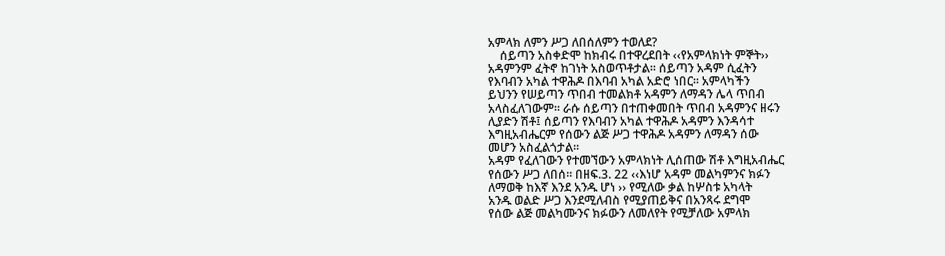አምላክ ለምን ሥጋ ለበሰለምን ተወለደ?
    ሰይጣን አስቀድሞ ከክብሩ በተዋረደበት ‹‹የአምላክነት ምኞት››
አዳምንም ፈትኖ ከገነት አስወጥቶታል፡፡ ሰይጣን አዳም ሲፈትን
የእባብን አካል ተዋሕዶ በእባብ አካል አድሮ ነበር፡፡ አምላካችን
ይህንን የሠይጣን ጥበብ ተመልክቶ አዳምን ለማዳን ሌላ ጥበብ
አላስፈለገውም፡፡ ራሱ ሰይጣን በተጠቀመበት ጥበብ አዳምንና ዘሩን
ሊያድን ሽቶ፤ ሰይጣን የእባብን አካል ተዋሕዶ አዳምን እንዳሳተ
እግዚአብሔርም የሰውን ልጅ ሥጋ ተዋሕዶ አዳምን ለማዳን ሰው
መሆን አስፈልጎታል፡፡
አዳም የፈለገውን የተመኘውን አምላክነት ሊሰጠው ሽቶ እግዚአብሔር
የሰውን ሥጋ ለበሰ፡፡ በዘፍ.3. 22 ‹‹እነሆ አዳም መልካምንና ክፉን
ለማወቅ ከእኛ እንደ አንዱ ሆነ ›› የሚለው ቃል ከሦስቱ አካላት
አንዱ ወልድ ሥጋ እንደሚለብስ የሚያጠይቅና በአንጻሩ ደግሞ
የሰው ልጅ መልካሙንና ክፉውን ለመለየት የሚቻለው አምላክ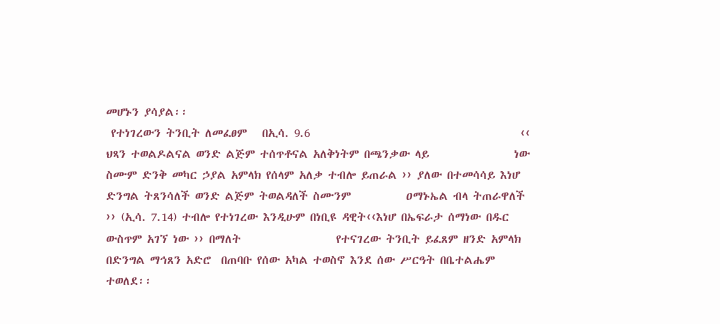መሆኑን ያሳያል፡፡
 የተነገረውን ትንቢት ለመፈፀም   በኢሳ. 9.6                                          ‹‹ ህጻን ተወልዶልናል ወንድ ልጅም ተሰጥቶናል አለቅነትም በጫንቃው ላይ                 ነው ስሙም ድንቅ መካር ኃያል አምላክ የሰላም አለቃ ተብሎ ይጠራል ›› ያለው በተመሳሳይ እነሆ ድንግል ትጸንሳለች ወንድ ልጅም ትወልዳለች ስሙንም           ዐማኑኤል ብላ ትጠራዋለች ›› (ኢሳ. 7.14) ተብሎ የተነገረው እንዲሁም በነቢዩ ዳዊት‹‹እነሆ በኤፍራታ ሰማነው በዱር ውስጥም አገኘ ነው ›› በማለት                   የተናገረው ትንቢት ይፈጸም ዘንድ አምላክ በድንግል ማኅጸን አድሮ  በጠባቡ የሰው አካል ተወስኖ እንደ ሰው ሥርዓት በቤተልሔም ተወለደ፡፡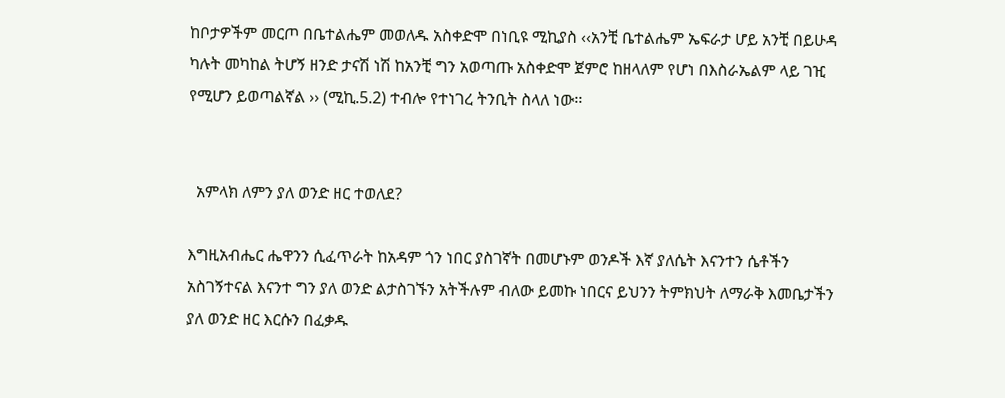ከቦታዎችም መርጦ በቤተልሔም መወለዱ አስቀድሞ በነቢዩ ሚኪያስ ‹‹አንቺ ቤተልሔም ኤፍራታ ሆይ አንቺ በይሁዳ ካሉት መካከል ትሆኝ ዘንድ ታናሽ ነሽ ከአንቺ ግን አወጣጡ አስቀድሞ ጀምሮ ከዘላለም የሆነ በእስራኤልም ላይ ገዢ የሚሆን ይወጣልኛል ›› (ሚኪ.5.2) ተብሎ የተነገረ ትንቢት ስላለ ነው፡፡


  አምላክ ለምን ያለ ወንድ ዘር ተወለደ?

እግዚአብሔር ሔዋንን ሲፈጥራት ከአዳም ጎን ነበር ያስገኛት በመሆኑም ወንዶች እኛ ያለሴት እናንተን ሴቶችን አስገኝተናል እናንተ ግን ያለ ወንድ ልታስገኙን አትችሉም ብለው ይመኩ ነበርና ይህንን ትምክህት ለማራቅ እመቤታችን ያለ ወንድ ዘር እርሱን በፈቃዱ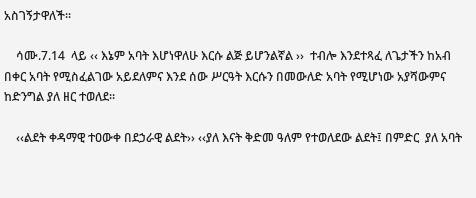አስገኝታዋለች፡፡

    ሳሙ.7.14  ላይ ‹‹ እኔም አባት እሆነዋለሁ እርሱ ልጅ ይሆንልኛል ››  ተብሎ እንደተጻፈ ለጌታችን ከአብ በቀር አባት የሚስፈልገው አይደለምና እንደ ሰው ሥርዓት እርሱን በመውለድ አባት የሚሆነው አያሻውምና ከድንግል ያለ ዘር ተወለደ፡፡

    ‹‹ልደት ቀዳማዊ ተዐውቀ በደኃራዊ ልደት›› ‹‹ያለ እናት ቅድመ ዓለም የተወለደው ልደት፤ በምድር  ያለ አባት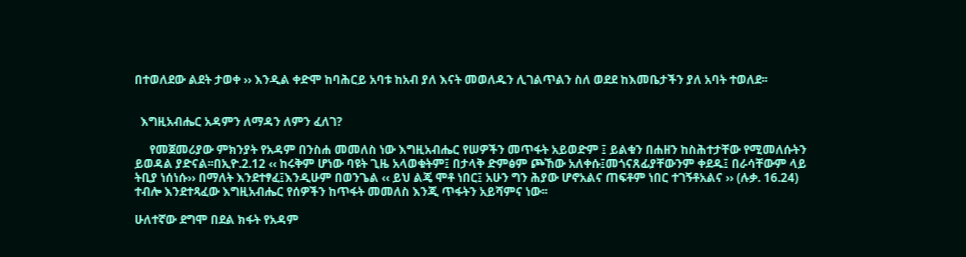በተወለደው ልደት ታወቀ ›› እንዲል ቀድሞ ከባሕርይ አባቱ ከአብ ያለ እናት መወለዱን ሊገልጥልን ስለ ወደደ ከእመቤታችን ያለ አባት ተወለደ፡፡


  እግዚአብሔር አዳምን ለማዳን ለምን ፈለገ?

     የመጀመሪያው ምክንያት የአዳም በንስሐ መመለስ ነው እግዚአብሔር የሠዎችን መጥፋት አይወድም ፤ ይልቁን በሐዘን ከስሕተታቸው የሚመለሱትን ይወዳል ያድናል፡፡በኢዮ.2.12 ‹‹ ከሩቅም ሆነው ባዩት ጊዜ አላወቁትም፤ በታላቅ ድምፅም ጮኸው አለቀሱ፤መጎናጸፊያቸውንም ቀደዱ፤ በራሳቸውም ላይ ትቢያ ነሰነሱ›› በማለት እንደተፃፈ፤እንዲሁም በወንጌል ‹‹ ይህ ልጄ ሞቶ ነበር፤ አሁን ግን ሕያው ሆኖአልና ጠፍቶም ነበር ተገኝቶአልና ›› (ሉቃ. 16.24) ተብሎ እንደተጻፈው እግዚአብሔር የሰዎችን ከጥፋት መመለስ እንጂ ጥፋትን አይሻምና ነው፡፡

ሁለተኛው ደግሞ በደል ክፋት የአዳም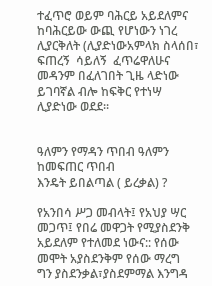ተፈጥሮ ወይም ባሕርይ አይደለምና ከባሕርይው ውጪ የሆነውን ነገረ ሊያርቅለት (ሊያድነውአምላክ ስላሰበ፣ ፍጠረኝ  ሳይለኝ  ፈጥሬዋለሁና መዳንም በፈለገበት ጊዜ ላድነው ይገባኛል ብሎ ከፍቅር የተነሣ  ሊያድነው ወደደ፡፡


ዓለምን የማዳን ጥበብ ዓለምን ከመፍጠር ጥበብ
እንዴት ይበልጣል ( ይረቃል) ?

የአንበሳ ሥጋ መብላት፤ የአህያ ሣር መጋጥ፤ የበሬ መዋጋት የሚያስደንቅ አይደለም የተለመደ ነውና:: የሰው መሞት አያስደንቅም የሰው ማረግ  ግን ያስደንቃል፣ያስደምማል እንግዳ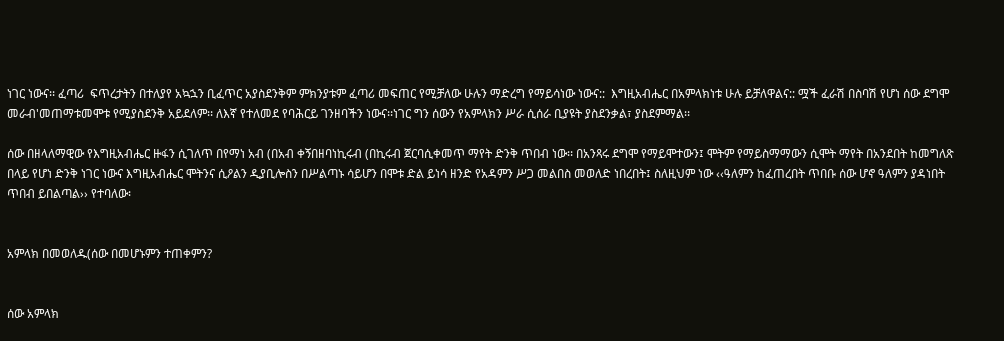ነገር ነውና፡፡ ፈጣሪ  ፍጥረታትን በተለያየ አኳኋን ቢፈጥር አያስደንቅም ምክንያቱም ፈጣሪ መፍጠር የሚቻለው ሁሉን ማድረግ የማይሳነው ነውና::  እግዚአብሔር በአምላክነቱ ሁሉ ይቻለዋልና:: ሟች ፈራሽ በስባሽ የሆነ ሰው ደግሞ መራብ'መጠማቱመሞቱ የሚያስደንቅ አይደለም፡፡ ለእኛ የተለመደ የባሕርይ ገንዘባችን ነውና፡፡ነገር ግን ሰውን የአምላክን ሥራ ሲሰራ ቢያዩት ያስደንቃል፣ ያስደምማል፡፡

ሰው በዘላለማዊው የእግዚአብሔር ዙፋን ሲገለጥ በየማነ አብ (በአብ ቀኝበዘባነኪሩብ (በኪሩብ ጀርባሲቀመጥ ማየት ድንቅ ጥበብ ነው፡፡ በአንጻሩ ደግሞ የማይሞተውን፤ ሞትም የማይስማማውን ሲሞት ማየት በአንደበት ከመግለጽ በላይ የሆነ ድንቅ ነገር ነውና እግዚአብሔር ሞትንና ሲዖልን ዲያቢሎስን በሥልጣኑ ሳይሆን በሞቱ ድል ይነሳ ዘንድ የአዳምን ሥጋ መልበስ መወለድ ነበረበት፤ ስለዚህም ነው ‹‹ዓለምን ከፈጠረበት ጥበቡ ሰው ሆኖ ዓለምን ያዳነበት ጥበብ ይበልጣል›› የተባለው፡


አምላክ በመወለዱ(ሰው በመሆኑምን ተጠቀምን?


ሰው አምላክ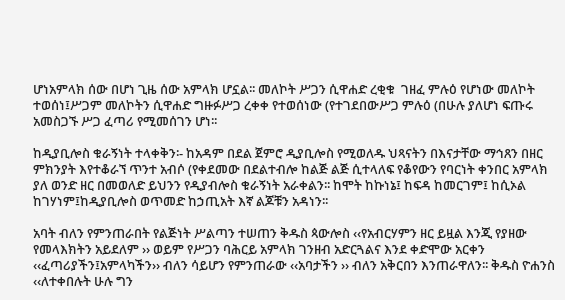ሆነአምላክ ሰው በሆነ ጊዜ ሰው አምላክ ሆኗል፡፡ መለኮት ሥጋን ሲዋሐድ ረቂቁ  ገዘፈ ምሉዕ የሆነው መለኮት ተወሰነ፤ሥጋም መለኮትን ሲዋሐድ ግዙፉሥጋ ረቀቀ የተወሰነው (የተገደበውሥጋ ምሉዕ (በሁሉ ያለሆነ ፍጡሩ አመስጋኙ ሥጋ ፈጣሪ የሚመሰገን ሆነ፡፡

ከዲያቢሎስ ቁራኝነት ተላቀቅን፡- ከአዳም በደል ጀምሮ ዲያቢሎስ የሚወለዱ ህጻናትን በእናታቸው ማኅጸን በዘር ምክንያት እየተቆራኘ ጥንተ አብሶ (የቀደመው በደልተብሎ ከልጅ ልጅ ሲተላለፍ የቆየውን የባርነት ቀንበር አምላክ ያለ ወንድ ዘር በመወለድ ይህንን የዲያብሎስ ቁራኝነት አራቀልን፡፡ ከሞት ከኩነኔ፤ ከፍዳ ከመርገም፤ ከሲኦል ከገሃነም፤ከዲያቢሎስ ወጥመድ ከኃጢአት እኛ ልጆቹን አዳነን፡፡

አባት ብለን የምንጠራበት የልጅነት ሥልጣን ተሠጠን ቅዱስ ጳውሎስ ‹‹የአብርሃምን ዘር ይዟል እንጂ የያዘው የመላእክትን አይደለም ›› ወይም የሥጋን ባሕርይ አምላክ ገንዘብ አድርጓልና እንደ ቀድሞው አርቀን ‹‹ፈጣሪያችን፤አምላካችን›› ብለን ሳይሆን የምንጠራው ‹‹አባታችን ›› ብለን አቅርበን እንጠራዋለን፡፡ ቅዱስ ዮሐንስ ‹‹ለተቀበሉት ሁሉ ግን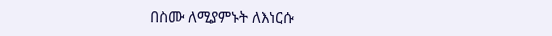በስሙ ለሚያምኑት ለእነርሱ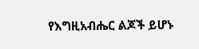የእግዚአብሔር ልጆች ይሆኑ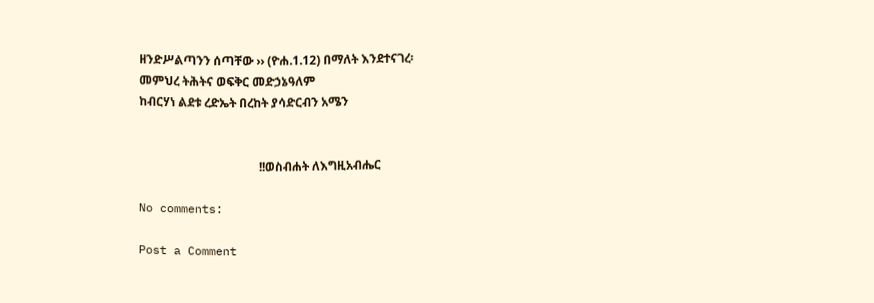ዘንድሥልጣንን ሰጣቸው ›› (ዮሐ.1.12) በማለት እንደተናገረ፡
መምህረ ትሕትና ወፍቅር መድኃኔዓለም
ከብርሃነ ልደቱ ረድኤት በረከት ያሳድርብን አሜን


                                        !!ወስብሐት ለእግዚአብሔር

No comments:

Post a Comment